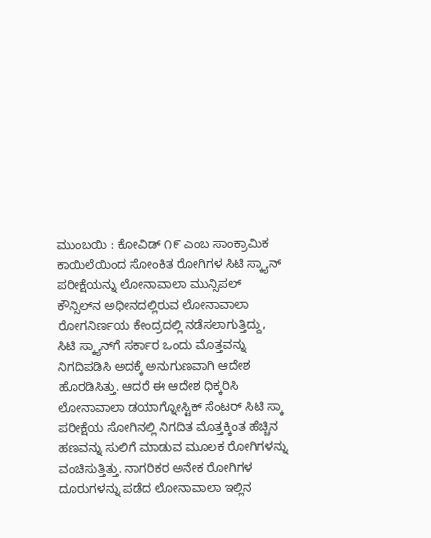ಮುಂಬಯಿ : ಕೋವಿಡ್ ೧೯ ಎಂಬ ಸಾಂಕ್ರಾಮಿಕ ಕಾಯಿಲೆಯಿಂದ ಸೋಂಕಿತ ರೋಗಿಗಳ ಸಿಟಿ ಸ್ಕ್ಯಾನ್ ಪರೀಕ್ಷೆಯನ್ನು ಲೋನಾವಾಲಾ ಮುನ್ಸಿಪಲ್ ಕೌನ್ಸಿಲ್‌ನ ಅಧೀನದಲ್ಲಿರುವ ಲೋನಾವಾಲಾ ರೋಗನಿರ್ಣಯ ಕೇಂದ್ರದಲ್ಲಿ ನಡೆಸಲಾಗುತ್ತಿದ್ದು, ಸಿಟಿ ಸ್ಕ್ಯಾನ್‌ಗೆ ಸರ್ಕಾರ ಒಂದು ಮೊತ್ತವನ್ನು ನಿಗದಿಪಡಿಸಿ ಅದಕ್ಕೆ ಅನುಗುಣವಾಗಿ ಆದೇಶ ಹೊರಡಿಸಿತ್ತು. ಆದರೆ ಈ ಆದೇಶ ಧಿಕ್ಕರಿಸಿ ಲೋನಾವಾಲಾ ಡಯಾಗ್ನೋಸ್ಟಿಕ್ ಸೆಂಟರ್ ಸಿಟಿ ಸ್ಕಾ ಪರೀಕ್ಷೆಯ ಸೋಗಿನಲ್ಲಿ ನಿಗದಿತ ಮೊತ್ತಕ್ಕಿಂತ ಹೆಚ್ಚಿನ ಹಣವನ್ನು ಸುಲಿಗೆ ಮಾಡುವ ಮೂಲಕ ರೋಗಿಗಳನ್ನು ವಂಚಿಸುತ್ತಿತ್ತು. ನಾಗರಿಕರ ಅನೇಕ ರೋಗಿಗಳ ದೂರುಗಳನ್ನು ಪಡೆದ ಲೋನಾವಾಲಾ ಇಲ್ಲಿನ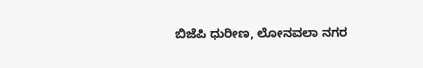ಬಿಜೆಪಿ ಧುರೀಣ, ಲೋನವಲಾ ನಗರ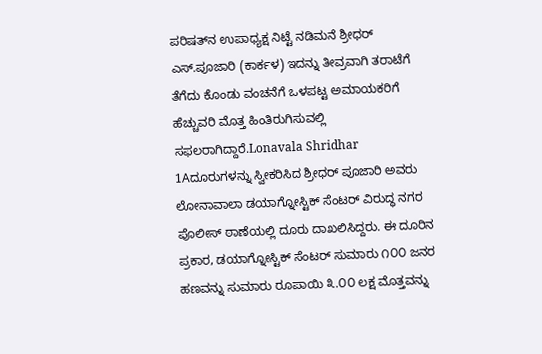ಪರಿಷತ್‌ನ ಉಪಾಧ್ಯಕ್ಷ ನಿಟ್ಟೆ ನಡಿಮನೆ ಶ್ರೀಧರ್ ಎಸ್.ಪೂಜಾರಿ (ಕಾರ್ಕಳ) ಇದನ್ನು ತೀವ್ರವಾಗಿ ತರಾಟೆಗೆ ತೆಗೆದು ಕೊಂಡು ವಂಚನೆಗೆ ಒಳಪಟ್ಟ ಅಮಾಯಕರಿಗೆ ಹೆಚ್ಚುವರಿ ಮೊತ್ತ ಹಿಂತಿರುಗಿಸುವಲ್ಲಿ ಸಫಲರಾಗಿದ್ದಾರೆ.Lonavala Shridhar 1Aದೂರುಗಳನ್ನು ಸ್ವೀಕರಿಸಿದ ಶ್ರೀಧರ್ ಪೂಜಾರಿ ಅವರು ಲೋನಾವಾಲಾ ಡಯಾಗ್ನೋಸ್ಟಿಕ್ ಸೆಂಟರ್ ವಿರುದ್ಧ ನಗರ ಪೊಲೀಸ್ ಠಾಣೆಯಲ್ಲಿ ದೂರು ದಾಖಲಿಸಿದ್ದರು. ಈ ದೂರಿನ ಪ್ರಕಾರ, ಡಯಾಗ್ನೋಸ್ಟಿಕ್ ಸೆಂಟರ್ ಸುಮಾರು ೧೦೦ ಜನರ ಹಣವನ್ನು ಸುಮಾರು ರೂಪಾಯಿ ೩.೦೦ ಲಕ್ಷ ಮೊತ್ತವನ್ನು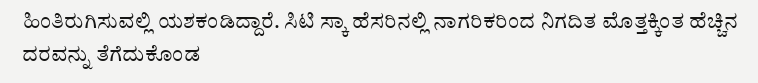ಹಿಂತಿರುಗಿಸುವಲ್ಲಿ ಯಶಕಂಡಿದ್ದಾರೆ. ಸಿಟಿ ಸ್ಕಾ ಹೆಸರಿನಲ್ಲಿ ನಾಗರಿಕರಿಂದ ನಿಗದಿತ ಮೊತ್ತಕ್ಕಿಂತ ಹೆಚ್ಚಿನ ದರವನ್ನು ತೆಗೆದುಕೊಂಡ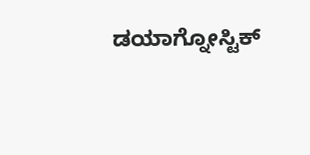ಡಯಾಗ್ನೋಸ್ಟಿಕ್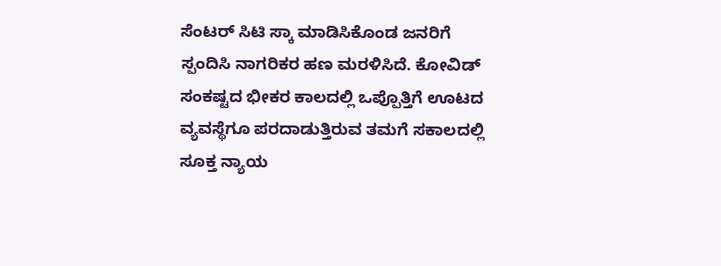ಸೆಂಟರ್ ಸಿಟಿ ಸ್ಕಾ ಮಾಡಿಸಿಕೊಂಡ ಜನರಿಗೆ ಸ್ಪಂದಿಸಿ ನಾಗರಿಕರ ಹಣ ಮರಳಿಸಿದೆ. ಕೋವಿಡ್ ಸಂಕಷ್ಟದ ಭೀಕರ ಕಾಲದಲ್ಲಿ ಒಪ್ಪೊತ್ತಿಗೆ ಊಟದ ವ್ಯವಸ್ಥೆಗೂ ಪರದಾಡುತ್ತಿರುವ ತಮಗೆ ಸಕಾಲದಲ್ಲಿ ಸೂಕ್ತ ನ್ಯಾಯ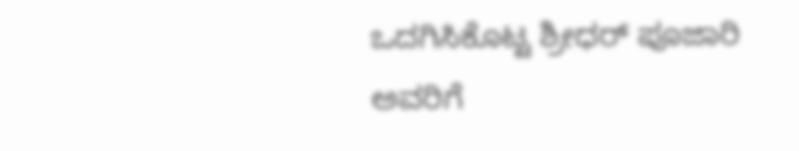ಒದಗಿಸಿಕೊಟ್ಟ ಶ್ರೀಧರ್ ಪೂಜಾರಿ ಅವರಿಗೆ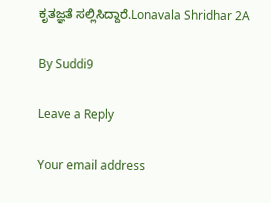ಕೃತಜ್ಞತೆ ಸಲ್ಲಿಸಿದ್ದಾರೆ.Lonavala Shridhar 2A

By Suddi9

Leave a Reply

Your email address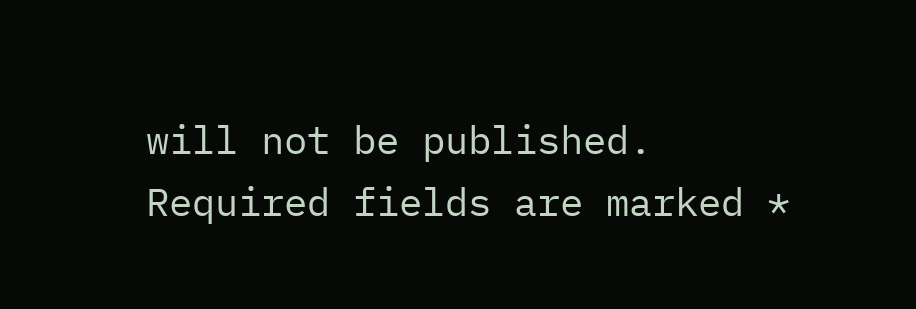will not be published. Required fields are marked *